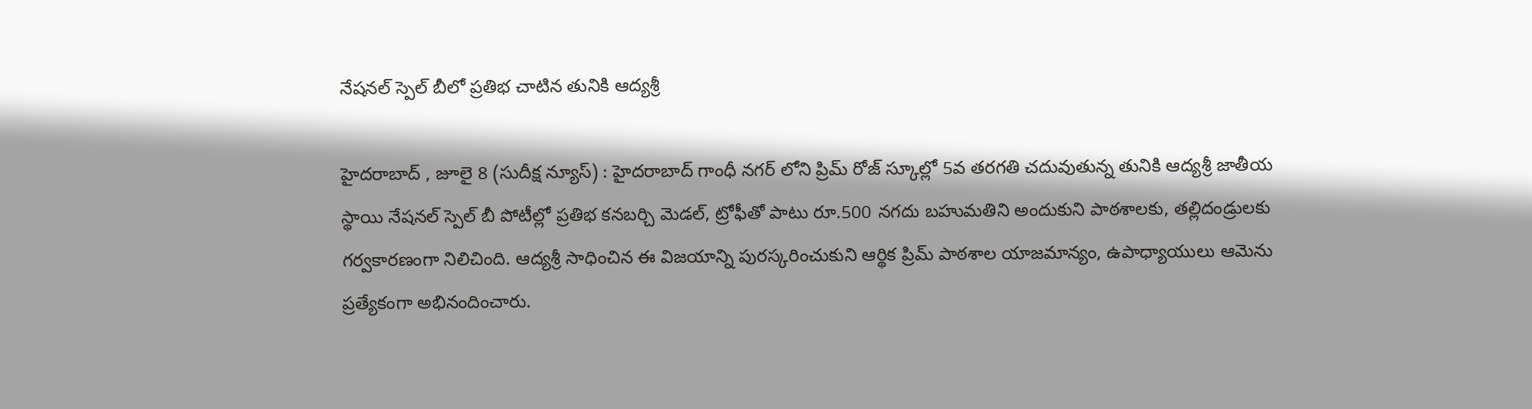నేషనల్ స్పెల్ బీలో ప్రతిభ చాటిన తునికి ఆద్యశ్రీ

హైదరాబాద్ , జూలై 8 (సుదీక్ష న్యూస్) : హైదరాబాద్‌ గాంధీ నగర్ లోని ప్రిమ్ రోజ్ స్కూల్లో 5వ తరగతి చదువుతున్న తునికి ఆద్యశ్రీ జాతీయ స్థాయి నేషనల్ స్పెల్ బీ పోటీల్లో ప్రతిభ కనబర్చి మెడల్, ట్రోఫీతో పాటు రూ.500 నగదు బహుమతిని అందుకుని పాఠశాలకు, తల్లిదండ్రులకు గర్వకారణంగా నిలిచింది. ఆద్యశ్రీ సాధించిన ఈ విజయాన్ని పురస్కరించుకుని ఆర్థిక ప్రిమ్ పాఠశాల యాజమాన్యం, ఉపాధ్యాయులు ఆమెను ప్రత్యేకంగా అభినందించారు.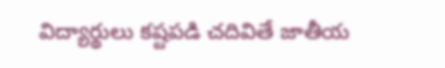విద్యార్థులు కష్టపడి చదివితే జాతీయ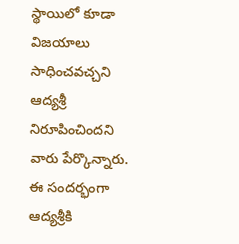స్థాయిలో కూడా విజయాలు సాధించవచ్చని ఆద్యశ్రీ నిరూపించిందని వారు పేర్కొన్నారు. ఈ సందర్భంగా ఆద్యశ్రీకి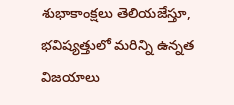శుభాకాంక్షలు తెలియజేస్తూ, భవిష్యత్తులో మరిన్ని ఉన్నత విజయాలు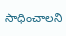సాధించాలని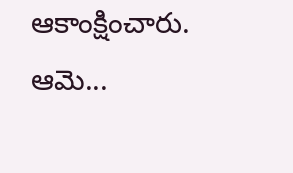ఆకాంక్షించారు. ఆమె...